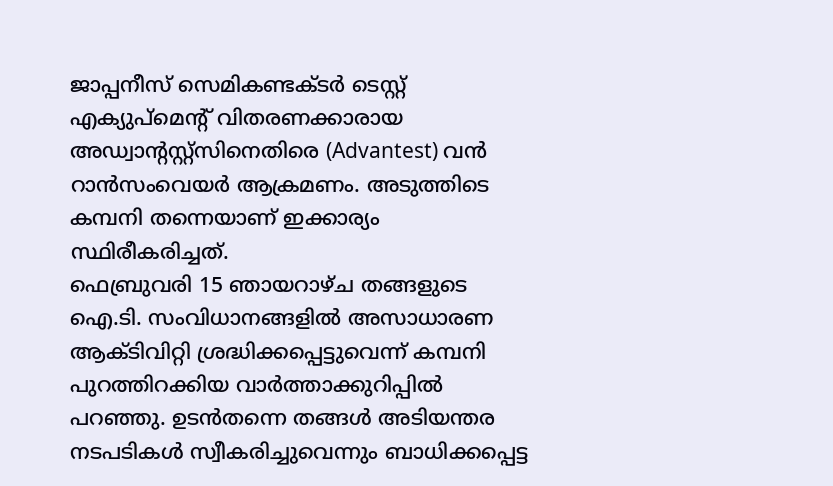ജാപ്പനീസ് സെമികണ്ടക്ടർ ടെസ്റ്റ് എക്യുപ്മെന്റ് വിതരണക്കാരായ അഡ്വാന്റസ്റ്റ്സിനെതിരെ (Advantest) വൻ റാൻസംവെയർ ആക്രമണം. അടുത്തിടെ കമ്പനി തന്നെയാണ് ഇക്കാര്യം സ്ഥിരീകരിച്ചത്.
ഫെബ്രുവരി 15 ഞായറാഴ്ച തങ്ങളുടെ ഐ.ടി. സംവിധാനങ്ങളിൽ അസാധാരണ ആക്ടിവിറ്റി ശ്രദ്ധിക്കപ്പെട്ടുവെന്ന് കമ്പനി പുറത്തിറക്കിയ വാർത്താക്കുറിപ്പിൽ പറഞ്ഞു. ഉടൻതന്നെ തങ്ങൾ അടിയന്തര നടപടികൾ സ്വീകരിച്ചുവെന്നും ബാധിക്കപ്പെട്ട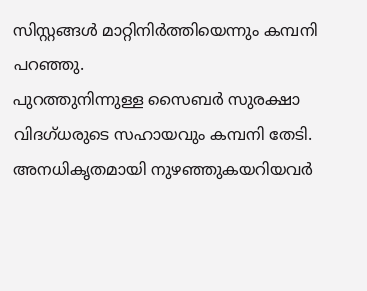സിസ്റ്റങ്ങൾ മാറ്റിനിർത്തിയെന്നും കമ്പനി പറഞ്ഞു.
പുറത്തുനിന്നുള്ള സൈബർ സുരക്ഷാ വിദഗ്ധരുടെ സഹായവും കമ്പനി തേടി.
അനധികൃതമായി നുഴഞ്ഞുകയറിയവർ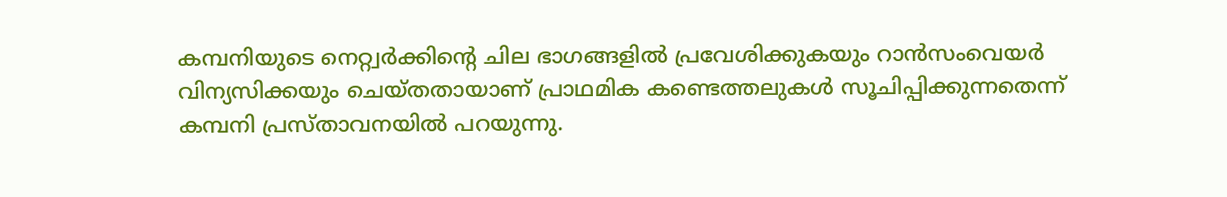കമ്പനിയുടെ നെറ്റ്വർക്കിന്റെ ചില ഭാഗങ്ങളിൽ പ്രവേശിക്കുകയും റാൻസംവെയർ വിന്യസിക്കയും ചെയ്തതായാണ് പ്രാഥമിക കണ്ടെത്തലുകൾ സൂചിപ്പിക്കുന്നതെന്ന് കമ്പനി പ്രസ്താവനയിൽ പറയുന്നു.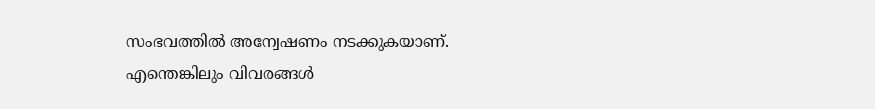സംഭവത്തിൽ അന്വേഷണം നടക്കുകയാണ്. എന്തെങ്കിലും വിവരങ്ങൾ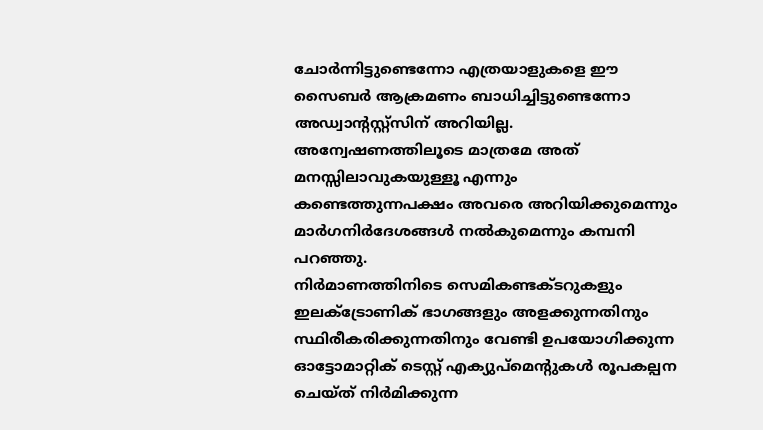ചോർന്നിട്ടുണ്ടെന്നോ എത്രയാളുകളെ ഈ സൈബർ ആക്രമണം ബാധിച്ചിട്ടുണ്ടെന്നോ അഡ്വാന്റസ്റ്റ്സിന് അറിയില്ല. അന്വേഷണത്തിലൂടെ മാത്രമേ അത് മനസ്സിലാവുകയുള്ളൂ എന്നും കണ്ടെത്തുന്നപക്ഷം അവരെ അറിയിക്കുമെന്നും മാർഗനിർദേശങ്ങൾ നൽകുമെന്നും കമ്പനി പറഞ്ഞു.
നിർമാണത്തിനിടെ സെമികണ്ടക്ടറുകളും ഇലക്ട്രോണിക് ഭാഗങ്ങളും അളക്കുന്നതിനും സ്ഥിരീകരിക്കുന്നതിനും വേണ്ടി ഉപയോഗിക്കുന്ന ഓട്ടോമാറ്റിക് ടെസ്റ്റ് എക്യുപ്മെന്റുകൾ രൂപകല്പന ചെയ്ത് നിർമിക്കുന്ന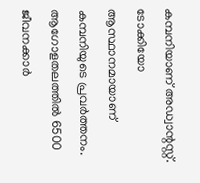കമ്പനിയാണ് അഡ്വാന്റസ്റ്റ്. ടോക്കിയോ ആസ്ഥാനമായാണ് കമ്പനിയുടെ പ്രവർത്തനം. ആഗോളതലത്തിൽ 6500 ജീവനക്കാർ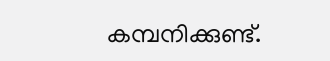കമ്പനിക്കുണ്ട്.